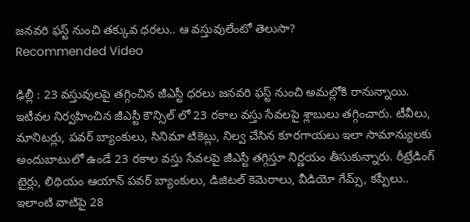జనవరి ఫస్ట్ నుంచి తక్కువ ధరలు.. ఆ వస్తువులేంటో తెలుసా?
Recommended Video

ఢిల్లీ : 23 వస్తువులపై తగ్గించిన జీఎస్టీ ధరలు జనవరి ఫస్ట్ నుంచి అమల్లోకి రానున్నాయి. ఇటీవల నిర్వహించిన జీఎస్టీ కౌన్సిల్ లో 23 రకాల వస్తు సేవలపై శ్లాబులు తగ్గించారు. టీవీలు, మానిటర్లు, పవర్ బ్యాంకులు, సినిమా టికెట్లు, నిల్వ చేసిన కూరగాయలు ఇలా సామాన్యులకు అందుబాటులో ఉండే 23 రకాల వస్తు సేవలపై జీఎస్టీ తగ్గిస్తూ నిర్ణయం తీసుకున్నారు. రీట్రేడింగ్ టైర్లు, లిథియం ఆయాన్ పవర్ బ్యాంకులు, డిజిటల్ కెమెరాలు, వీడియో గేమ్స్, కప్పీలు.. ఇలాంటి వాటిపై 28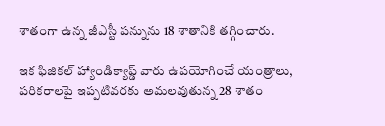శాతంగా ఉన్న జీఎస్టీ పన్నును 18 శాతానికి తగ్గించారు.

ఇక ఫిజికల్ హ్యాండిక్యాప్డ్ వారు ఉపయోగించే యంత్రాలు, పరికరాలపై ఇప్పటివరకు అమలవుతున్న 28 శాతం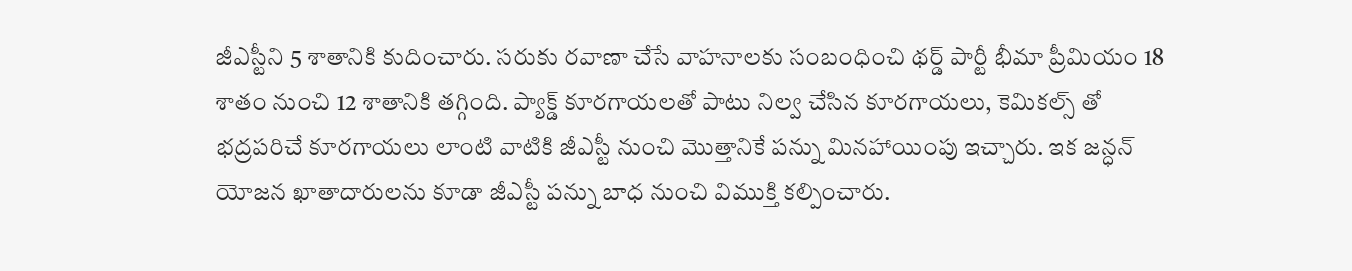జీఎస్టీని 5 శాతానికి కుదించారు. సరుకు రవాణా చేసే వాహనాలకు సంబంధించి థర్డ్ పార్టీ భీమా ప్రీమియం 18 శాతం నుంచి 12 శాతానికి తగ్గింది. ప్యాక్డ్ కూరగాయలతో పాటు నిల్వ చేసిన కూరగాయలు, కెమికల్స్ తో భద్రపరిచే కూరగాయలు లాంటి వాటికి జీఎస్టీ నుంచి మొత్తానికే పన్ను మినహాయింపు ఇచ్చారు. ఇక జన్ధన్ యోజన ఖాతాదారులను కూడా జీఎస్టీ పన్ను బాధ నుంచి విముక్తి కల్పించారు.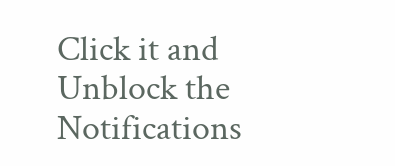Click it and Unblock the Notifications